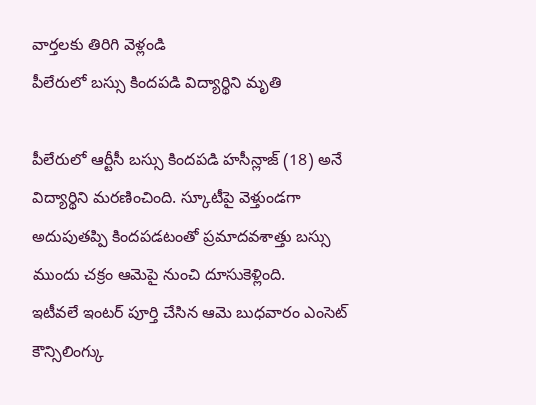వార్తలకు తిరిగి వెళ్లండి
పీలేరులో బస్సు కిందపడి విద్యార్థిని మృతి

పీలేరులో ఆర్టీసీ బస్సు కిందపడి హసీన్లాజ్ (18) అనే విద్యార్థిని మరణించింది. స్కూటీపై వెళ్తుండగా అదుపుతప్పి కిందపడటంతో ప్రమాదవశాత్తు బస్సు ముందు చక్రం ఆమెపై నుంచి దూసుకెళ్లింది.
ఇటీవలే ఇంటర్ పూర్తి చేసిన ఆమె బుధవారం ఎంసెట్ కౌన్సిలింగ్కు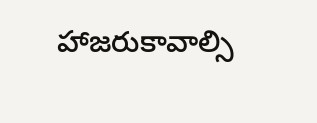హాజరుకావాల్సి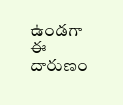ఉండగా ఈ దారుణం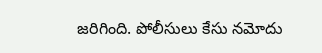జరిగింది. పోలీసులు కేసు నమోదు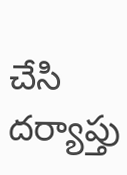చేసి దర్యాప్తు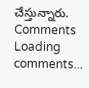చేస్తున్నారు.
Comments
Loading comments...